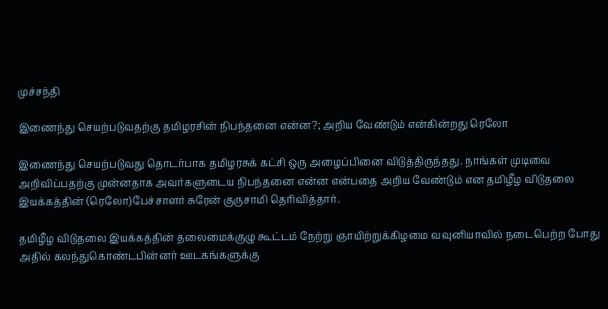முச்சந்தி

இணைந்து செயற்படுவதற்கு தமிழரசின் நிபந்தனை என்ன?; அறிய வேண்டும் என்கின்றது ரெலோ

இணைந்து செயற்படுவது தொடர்பாக தமிழரசுக் கட்சி ஒரு அழைப்பினை விடுத்திருந்தது. நாங்கள் முடிவை அறிவிப்பதற்கு முன்னதாக அவர்களுடைய நிபந்தனை என்ன என்பதை அறிய வேண்டும் என தமிழீழ விடுதலை இயக்கத்தின் (ரெலோ}பேச்சாளர் சுரேன் குருசாமி தெரிவித்தார்.

தமிழீழ விடுதலை இயக்கத்தின் தலைமைக்குழு கூட்டம் நேற்று ஞாயிற்றுக்கிழமை வவுனியாவில் நடைபெற்ற போது அதில் கலந்துகொண்டபின்னர் ஊடகங்களுக்கு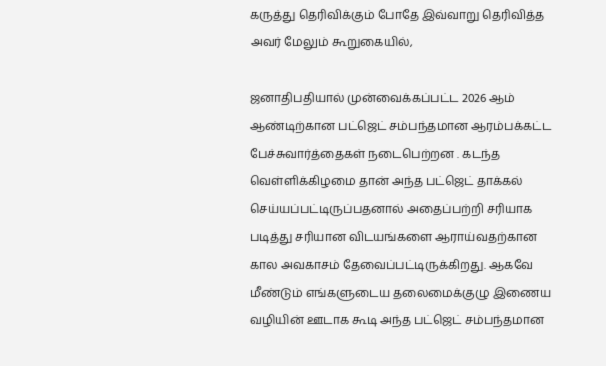கருத்து தெரிவிக்கும் போதே இவ்வாறு தெரிவித்த அவர் மேலும் கூறுகையில்,

ஜனாதிபதியால் முன்வைக்கப்பட்ட 2026 ஆம் ஆண்டிற்கான பட்ஜெட் சம்பந்தமான ஆரம்பக்கட்ட பேச்சுவார்த்தைகள் நடைபெற்றன . கடந்த வெள்ளிக்கிழமை தான் அந்த பட்ஜெட் தாக்கல் செய்யப்பட்டிருப்பதனால் அதைப்பற்றி சரியாக படித்து சரியான விடயங்களை ஆராய்வதற்கான கால அவகாசம் தேவைப்பட்டிருக்கிறது. ஆகவே மீண்டும் எங்களுடைய தலைமைக்குழு இணைய வழியின் ஊடாக கூடி அந்த பட்ஜெட் சம்பந்தமான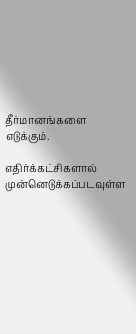தீர்மானங்களை எடுக்கும்.

எதிர்க்கட்சிகளால் முன்னெடுக்கப்படவுள்ள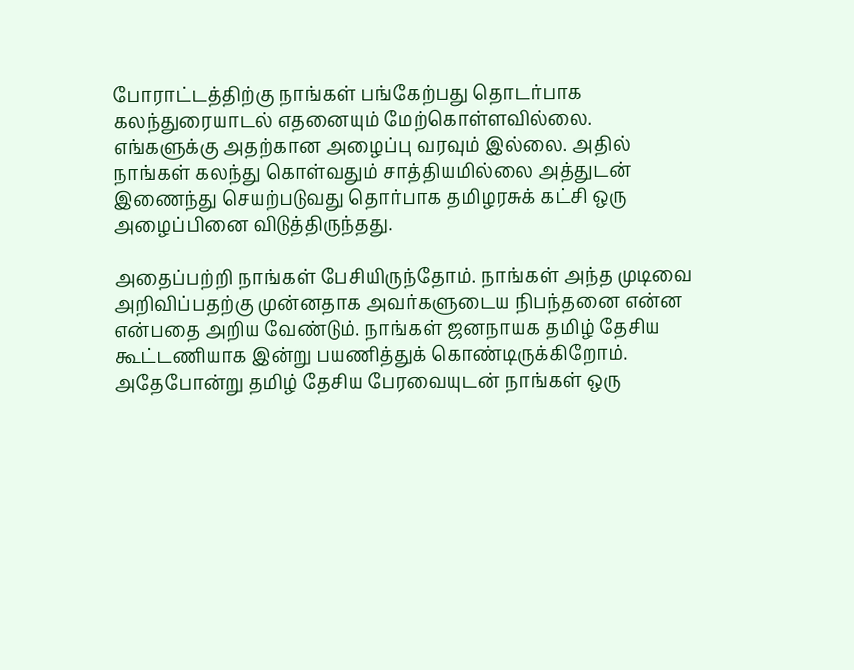போராட்டத்திற்கு நாங்கள் பங்கேற்பது தொடர்பாக கலந்துரையாடல் எதனையும் மேற்கொள்ளவில்லை. எங்களுக்கு அதற்கான அழைப்பு வரவும் இல்லை. அதில் நாங்கள் கலந்து கொள்வதும் சாத்தியமில்லை அத்துடன் இணைந்து செயற்படுவது தொர்பாக தமிழரசுக் கட்சி ஒரு அழைப்பினை விடுத்திருந்தது.

அதைப்பற்றி நாங்கள் பேசியிருந்தோம். நாங்கள் அந்த முடிவை அறிவிப்பதற்கு முன்னதாக அவர்களுடைய நிபந்தனை என்ன என்பதை அறிய வேண்டும். நாங்கள் ஜனநாயக தமிழ் தேசிய கூட்டணியாக இன்று பயணித்துக் கொண்டிருக்கிறோம். அதேபோன்று தமிழ் தேசிய பேரவையுடன் நாங்கள் ஒரு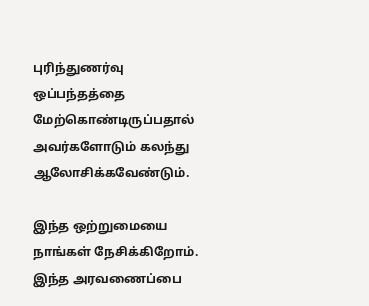புரிந்துணர்வு ஒப்பந்தத்தை மேற்கொண்டிருப்பதால் அவர்களோடும் கலந்து ஆலோசிக்கவேண்டும்.

இந்த ஒற்றுமையை நாங்கள் நேசிக்கிறோம். இந்த அரவணைப்பை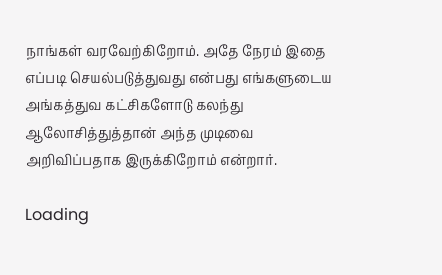நாங்கள் வரவேற்கிறோம். அதே நேரம் இதை எப்படி செயல்படுத்துவது என்பது எங்களுடைய அங்கத்துவ கட்சிகளோடு கலந்து ஆலோசித்துத்தான் அந்த முடிவை அறிவிப்பதாக இருக்கிறோம் என்றார்.

Loading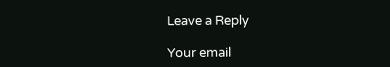Leave a Reply

Your email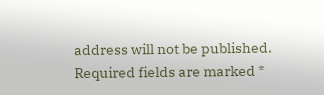address will not be published. Required fields are marked *